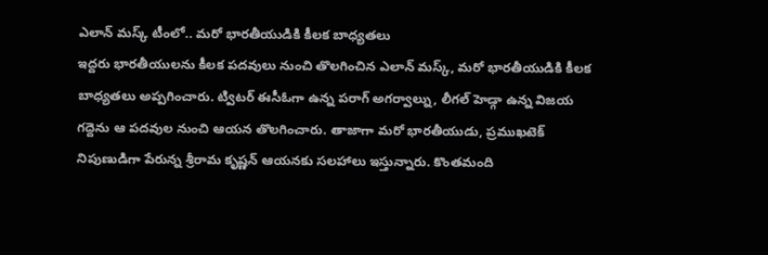ఎలాన్ మస్క్ టీంలో.. మరో భారతీయుడికి కీలక బాధ్యతలు
ఇద్దరు భారతీయులను కీలక పదవులు నుంచి తొలగించిన ఎలాన్ మస్క్, మరో భారతీయుడికి కీలక బాధ్యతలు అప్పగించారు. ట్విటర్ ఈసీఓగా ఉన్న పరాగ్ అగర్వాల్ను, లీగల్ హెడ్గా ఉన్న విజయ గద్దెను ఆ పదవుల నుంచి ఆయన తొలగించారు. తాజాగా మరో భారతీయుడు, ప్రముఖటెక్ నిపుణుడిగా పేరున్న శ్రీరామ కృష్ణన్ ఆయనకు సలహాలు ఇస్తున్నారు. కొంతమంది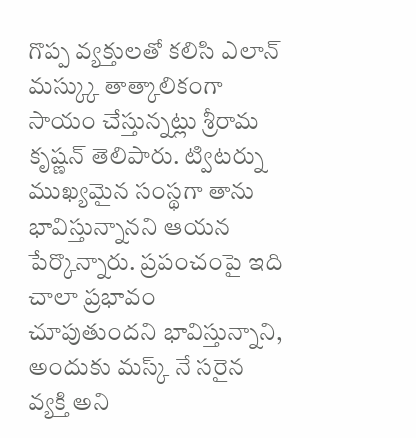గొప్ప వ్యక్తులతో కలిసి ఎలాన్ మస్క్కు తాత్కాలికంగా సాయం చేస్తున్నట్లు శ్రీరామ కృష్ణన్ తెలిపారు. ట్విటర్ను ముఖ్యమైన సంస్థగా తాను భావిస్తున్నానని ఆయన పేర్కొన్నారు. ప్రపంచంపై ఇది చాలా ప్రభావం చూపుతుందని భావిస్తున్నాని, అందుకు మస్క్ నే సరైన వ్యక్తి అని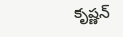కృష్ణన్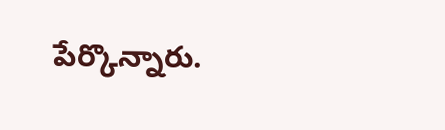పేర్కొన్నారు.